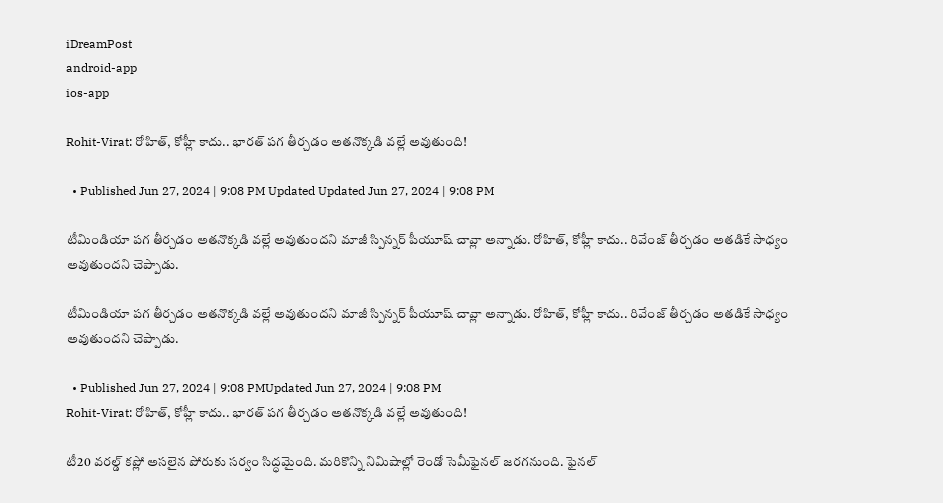iDreamPost
android-app
ios-app

Rohit-Virat: రోహిత్, కోహ్లీ కాదు.. భారత్ పగ తీర్చడం అతనొక్కడి వల్లే అవుతుంది!

  • Published Jun 27, 2024 | 9:08 PM Updated Updated Jun 27, 2024 | 9:08 PM

టీమిండియా పగ తీర్చడం అతనొక్కడి వల్లే అవుతుందని మాజీ స్పిన్నర్ పీయూష్ చావ్లా అన్నాడు. రోహిత్, కోహ్లీ కాదు.. రివేంజ్ తీర్చడం అతడికే సాధ్యం అవుతుందని చెప్పాడు.

టీమిండియా పగ తీర్చడం అతనొక్కడి వల్లే అవుతుందని మాజీ స్పిన్నర్ పీయూష్ చావ్లా అన్నాడు. రోహిత్, కోహ్లీ కాదు.. రివేంజ్ తీర్చడం అతడికే సాధ్యం అవుతుందని చెప్పాడు.

  • Published Jun 27, 2024 | 9:08 PMUpdated Jun 27, 2024 | 9:08 PM
Rohit-Virat: రోహిత్, కోహ్లీ కాదు.. భారత్ పగ తీర్చడం అతనొక్కడి వల్లే అవుతుంది!

టీ20 వరల్డ్ కప్లో అసలైన పోరుకు సర్వం సిద్ధమైంది. మరికొన్ని నిమిషాల్లో రెండో సెమీఫైనల్ జరగనుంది. ఫైనల్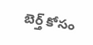బెర్త్ కోసం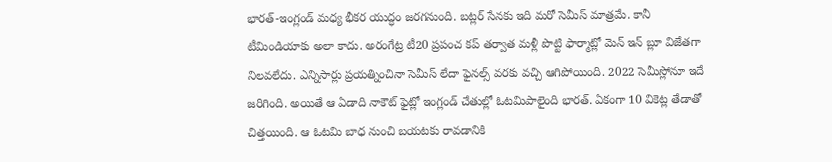భారత్-ఇంగ్లండ్ మధ్య భీకర యుద్ధం జరగనుంది. బట్లర్ సేనకు ఇది మరో సెమీస్ మాత్రమే. కానీ టీమిండియాకు అలా కాదు. అరంగేట్ర టీ20 ప్రపంచ కప్ తర్వాత మళ్లీ పొట్టి ఫార్మాట్లో మెన్ ఇన్ బ్లూ విజేతగా నిలవలేదు. ఎన్నిసార్లు ప్రయత్నించినా సెమీస్ లేదా ఫైనల్స్ వరకు వచ్చి ఆగిపోయింది. 2022 సెమీస్లోనూ ఇదే జరిగింది. అయితే ఆ ఏడాది నాకౌట్ ఫైట్లో ఇంగ్లండ్ చేతుల్లో ఓటమిపాలైంది భారత్. ఏకంగా 10 వికెట్ల తేడాతో చిత్తయింది. ఆ ఓటమి బాధ నుంచి బయటకు రావడానికి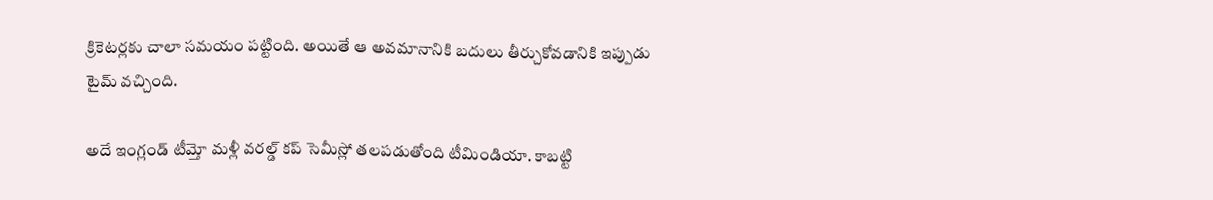క్రికెటర్లకు చాలా సమయం పట్టింది. అయితే ఆ అవమానానికి బదులు తీర్చుకోవడానికి ఇప్పుడు టైమ్ వచ్చింది.

అదే ఇంగ్లండ్ టీమ్తో మళ్లీ వరల్డ్ కప్ సెమీస్లో తలపడుతోంది టీమిండియా. కాబట్టి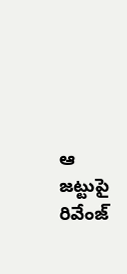ఆ జట్టుపై రివేంజ్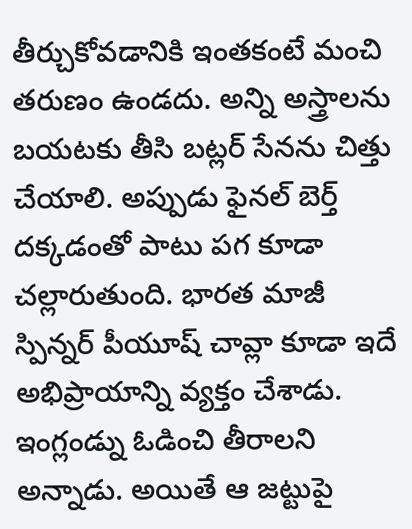తీర్చుకోవడానికి ఇంతకంటే మంచి తరుణం ఉండదు. అన్ని అస్త్రాలను బయటకు తీసి బట్లర్ సేనను చిత్తు చేయాలి. అప్పుడు ఫైనల్ బెర్త్ దక్కడంతో పాటు పగ కూడా చల్లారుతుంది. భారత మాజీ స్పిన్నర్ పీయూష్ చావ్లా కూడా ఇదే అభిప్రాయాన్ని వ్యక్తం చేశాడు. ఇంగ్లండ్ను ఓడించి తీరాలని అన్నాడు. అయితే ఆ జట్టుపై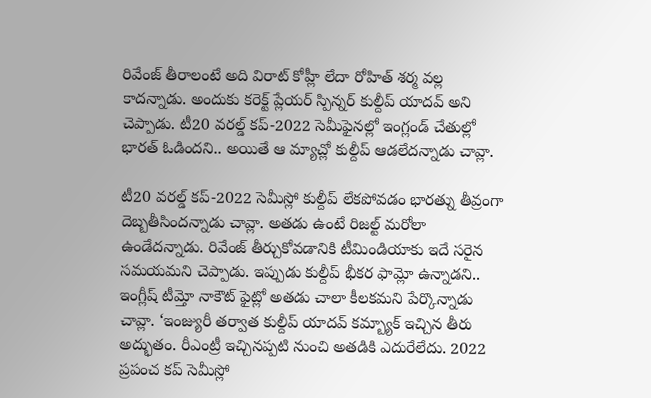రివేంజ్ తీరాలంటే అది విరాట్ కోహ్లీ లేదా రోహిత్ శర్మ వల్ల కాదన్నాడు. అందుకు కరెక్ట్ ప్లేయర్ స్పిన్నర్ కుల్దీప్ యాదవ్ అని చెప్పాడు. టీ20 వరల్డ్ కప్-2022 సెమీఫైనల్లో ఇంగ్లండ్ చేతుల్లో భారత్ ఓడిందని.. అయితే ఆ మ్యాచ్లో కుల్దీప్ ఆడలేదన్నాడు చావ్లా.

టీ20 వరల్డ్ కప్-2022 సెమీస్లో కుల్దీప్ లేకపోవడం భారత్ను తీవ్రంగా దెబ్బతీసిందన్నాడు చావ్లా. అతడు ఉంటే రిజల్ట్ మరోలా ఉండేదన్నాడు. రివేంజ్ తీర్చుకోవడానికి టీమిండియాకు ఇదే సరైన సమయమని చెప్పాడు. ఇప్పుడు కుల్దీప్ భీకర ఫామ్లో ఉన్నాడని.. ఇంగ్లీష్ టీమ్తో నాకౌట్ ఫైట్లో అతడు చాలా కీలకమని పేర్కొన్నాడు చావ్లా. ‘ఇంజ్యురీ తర్వాత కుల్దీప్ యాదవ్ కమ్బ్యాక్ ఇచ్చిన తీరు అద్భుతం. రీఎంట్రీ ఇచ్చినప్పటి నుంచి అతడికి ఎదురేలేదు. 2022 ప్రపంచ కప్ సెమీస్లో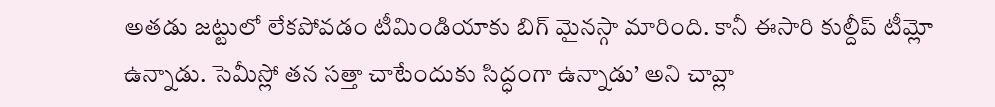అతడు జట్టులో లేకపోవడం టీమిండియాకు బిగ్ మైనస్గా మారింది. కానీ ఈసారి కుల్దీప్ టీమ్లో ఉన్నాడు. సెమీస్లో తన సత్తా చాటేందుకు సిద్ధంగా ఉన్నాడు’ అని చావ్లా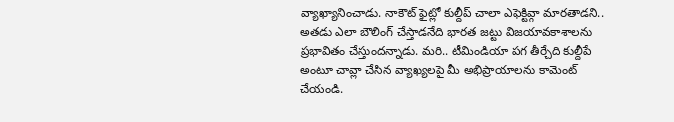వ్యాఖ్యానించాడు. నాకౌట్ ఫైట్లో కుల్దీప్ చాలా ఎఫెక్టివ్గా మారతాడని.. అతడు ఎలా బౌలింగ్ చేస్తాడనేది భారత జట్టు విజయావకాశాలను ప్రభావితం చేస్తుందన్నాడు. మరి.. టీమిండియా పగ తీర్చేది కుల్దీపే అంటూ చావ్లా చేసిన వ్యాఖ్యలపై మీ అభిప్రాయాలను కామెంట్ చేయండి.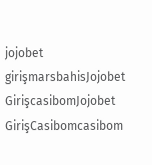jojobet girişmarsbahisJojobet GirişcasibomJojobet GirişCasibomcasibom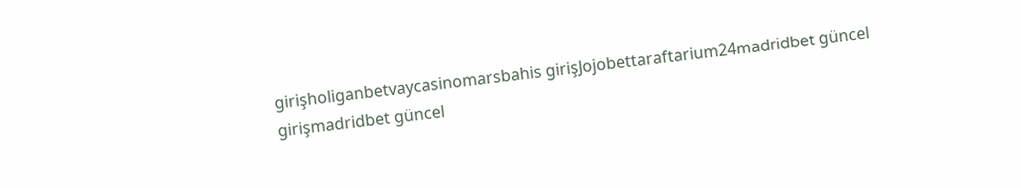girişholiganbetvaycasinomarsbahis girişJojobettaraftarium24madridbet güncel girişmadridbet güncel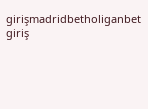girişmadridbetholiganbet giriş